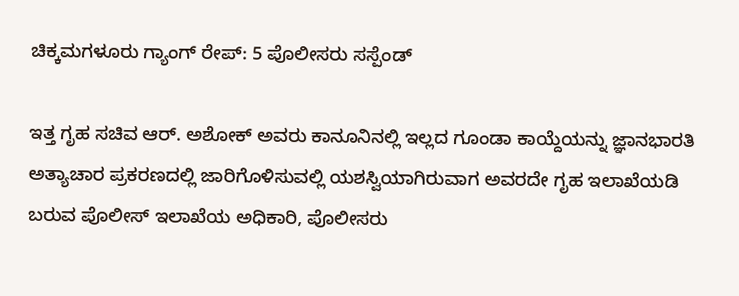ಚಿಕ್ಕಮಗಳೂರು ಗ್ಯಾಂಗ್ ರೇಪ್: 5 ಪೊಲೀಸರು ಸಸ್ಪೆಂಡ್

ಇತ್ತ ಗೃಹ ಸಚಿವ ಆರ್. ಅಶೋಕ್ ಅವರು ಕಾನೂನಿನಲ್ಲಿ ಇಲ್ಲದ ಗೂಂಡಾ ಕಾಯ್ದೆಯನ್ನು ಜ್ಞಾನಭಾರತಿ ಅತ್ಯಾಚಾರ ಪ್ರಕರಣದಲ್ಲಿ ಜಾರಿಗೊಳಿಸುವಲ್ಲಿ ಯಶಸ್ವಿಯಾಗಿರುವಾಗ ಅವರದೇ ಗೃಹ ಇಲಾಖೆಯಡಿ ಬರುವ ಪೊಲೀಸ್ ಇಲಾಖೆಯ ಅಧಿಕಾರಿ, ಪೊಲೀಸರು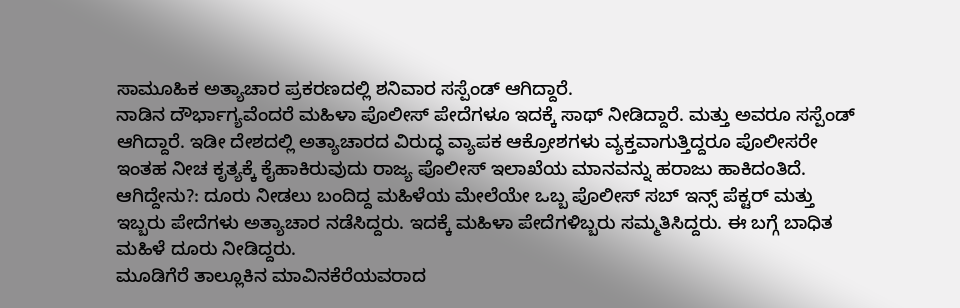ಸಾಮೂಹಿಕ ಅತ್ಯಾಚಾರ ಪ್ರಕರಣದಲ್ಲಿ ಶನಿವಾರ ಸಸ್ಪೆಂಡ್ ಆಗಿದ್ದಾರೆ.
ನಾಡಿನ ದೌರ್ಭಾಗ್ಯವೆಂದರೆ ಮಹಿಳಾ ಪೊಲೀಸ್ ಪೇದೆಗಳೂ ಇದಕ್ಕೆ ಸಾಥ್ ನೀಡಿದ್ದಾರೆ. ಮತ್ತು ಅವರೂ ಸಸ್ಪೆಂಡ್ ಆಗಿದ್ದಾರೆ. ಇಡೀ ದೇಶದಲ್ಲಿ ಅತ್ಯಾಚಾರದ ವಿರುದ್ಧ ವ್ಯಾಪಕ ಆಕ್ರೋಶಗಳು ವ್ಯಕ್ತವಾಗುತ್ತಿದ್ದರೂ ಪೊಲೀಸರೇ ಇಂತಹ ನೀಚ ಕೃತ್ಯಕ್ಕೆ ಕೈಹಾಕಿರುವುದು ರಾಜ್ಯ ಪೊಲೀಸ್ ಇಲಾಖೆಯ ಮಾನವನ್ನು ಹರಾಜು ಹಾಕಿದಂತಿದೆ.
ಆಗಿದ್ದೇನು?: ದೂರು ನೀಡಲು ಬಂದಿದ್ದ ಮಹಿಳೆಯ ಮೇಲೆಯೇ ಒಬ್ಬ ಪೊಲೀಸ್ ಸಬ್ ಇನ್ಸ್ ಪೆಕ್ಟರ್ ಮತ್ತು ಇಬ್ಬರು ಪೇದೆಗಳು ಅತ್ಯಾಚಾರ ನಡೆಸಿದ್ದರು. ಇದಕ್ಕೆ ಮಹಿಳಾ ಪೇದೆಗಳಿಬ್ಬರು ಸಮ್ಮತಿಸಿದ್ದರು. ಈ ಬಗ್ಗೆ ಬಾಧಿತ ಮಹಿಳೆ ದೂರು ನೀಡಿದ್ದರು.
ಮೂಡಿಗೆರೆ ತಾಲ್ಲೂಕಿನ ಮಾವಿನಕೆರೆಯವರಾದ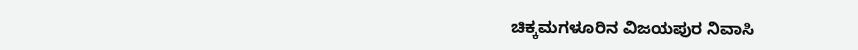ಚಿಕ್ಕಮಗಳೂರಿನ ವಿಜಯಪುರ ನಿವಾಸಿ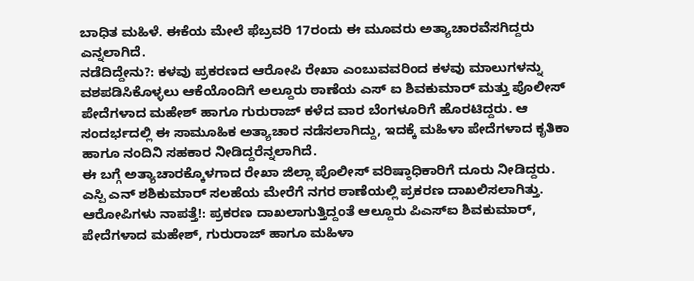ಬಾಧಿತ ಮಹಿಳೆ. ಈಕೆಯ ಮೇಲೆ ಫೆಬ್ರವರಿ 17ರಂದು ಈ ಮೂವರು ಅತ್ಯಾಚಾರವೆಸಗಿದ್ದರು ಎನ್ನಲಾಗಿದೆ.
ನಡೆದಿದ್ದೇನು?: ಕಳವು ಪ್ರಕರಣದ ಆರೋಪಿ ರೇಖಾ ಎಂಬುವವರಿಂದ ಕಳವು ಮಾಲುಗಳನ್ನು ವಶಪಡಿಸಿಕೊಳ್ಳಲು ಆಕೆಯೊಂದಿಗೆ ಅಲ್ದೂರು ಠಾಣೆಯ ಎಸ್ ಐ ಶಿವಕುಮಾರ್ ಮತ್ತು ಪೊಲೀಸ್ ಪೇದೆಗಳಾದ ಮಹೇಶ್ ಹಾಗೂ ಗುರುರಾಜ್ ಕಳೆದ ವಾರ ಬೆಂಗಳೂರಿಗೆ ಹೊರಟಿದ್ದರು. ಆ ಸಂದರ್ಭದಲ್ಲಿ ಈ ಸಾಮೂಹಿಕ ಅತ್ಯಾಚಾರ ನಡೆಸಲಾಗಿದ್ದು, ಇದಕ್ಕೆ ಮಹಿಳಾ ಪೇದೆಗಳಾದ ಕೃತಿಕಾ ಹಾಗೂ ನಂದಿನಿ ಸಹಕಾರ ನೀಡಿದ್ದರೆನ್ನಲಾಗಿದೆ.
ಈ ಬಗ್ಗೆ ಅತ್ಯಾಚಾರಕ್ಕೊಳಗಾದ ರೇಖಾ ಜಿಲ್ಲಾ ಪೊಲೀಸ್ ವರಿಷ್ಠಾಧಿಕಾರಿಗೆ ದೂರು ನೀಡಿದ್ದರು. ಎಸ್ಪಿ ಎನ್ ಶಶಿಕುಮಾರ್ ಸಲಹೆಯ ಮೇರೆಗೆ ನಗರ ಠಾಣೆಯಲ್ಲಿ ಪ್ರಕರಣ ದಾಖಲಿಸಲಾಗಿತ್ತು.
ಆರೋಪಿಗಳು ನಾಪತ್ತೆ!: ಪ್ರಕರಣ ದಾಖಲಾಗುತ್ತಿದ್ದಂತೆ ಆಲ್ದೂರು ಪಿಎಸ್ಐ ಶಿವಕುಮಾರ್, ಪೇದೆಗಳಾದ ಮಹೇಶ್, ಗುರುರಾಜ್ ಹಾಗೂ ಮಹಿಳಾ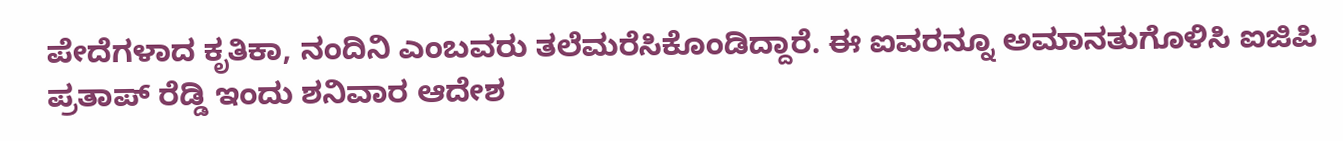ಪೇದೆಗಳಾದ ಕೃತಿಕಾ, ನಂದಿನಿ ಎಂಬವರು ತಲೆಮರೆಸಿಕೊಂಡಿದ್ದಾರೆ. ಈ ಐವರನ್ನೂ ಅಮಾನತುಗೊಳಿಸಿ ಐಜಿಪಿ ಪ್ರತಾಪ್ ರೆಡ್ಡಿ ಇಂದು ಶನಿವಾರ ಆದೇಶ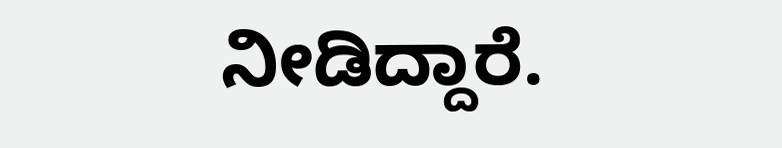ನೀಡಿದ್ದಾರೆ.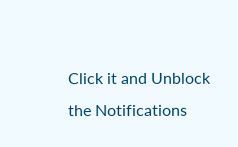Click it and Unblock the Notifications